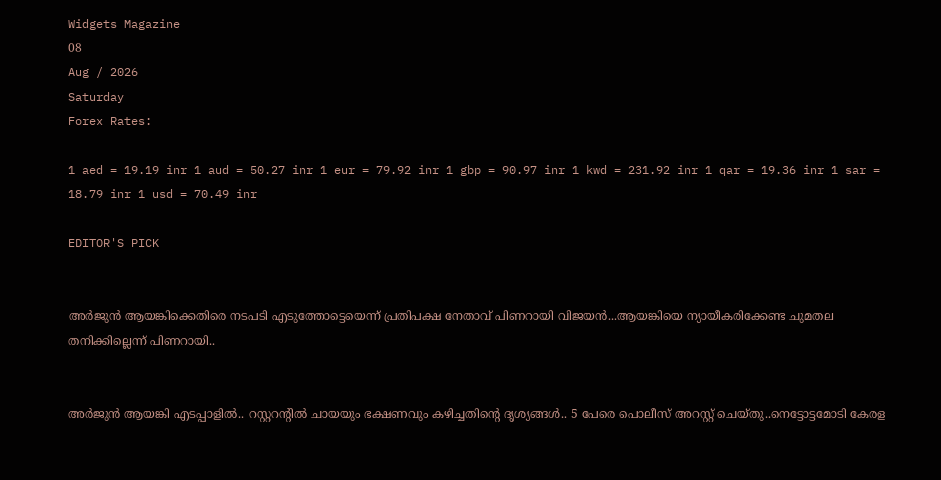Widgets Magazine
08
Aug / 2026
Saturday
Forex Rates:

1 aed = 19.19 inr 1 aud = 50.27 inr 1 eur = 79.92 inr 1 gbp = 90.97 inr 1 kwd = 231.92 inr 1 qar = 19.36 inr 1 sar = 18.79 inr 1 usd = 70.49 inr

EDITOR'S PICK


അർജുൻ ആയങ്കിക്കെതിരെ നടപടി എടുത്തോട്ടെയെന്ന് പ്രതിപക്ഷ നേതാവ് പിണറായി വിജയൻ...ആയങ്കിയെ ന്യായീകരിക്കേണ്ട ചുമതല തനിക്കില്ലെന്ന് പിണറായി..


അർജുൻ ആയങ്കി എടപ്പാളിൽ.. റസ്റ്ററന്റിൽ ചായയും ഭക്ഷണവും കഴിച്ചതിന്റെ ദൃശ്യങ്ങൾ.. 5 പേരെ പൊലീസ് അറസ്റ്റ് ചെയ്തു..നെട്ടോട്ടമോടി കേരള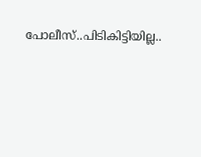പോലീസ്..പിടികിട്ടിയില്ല..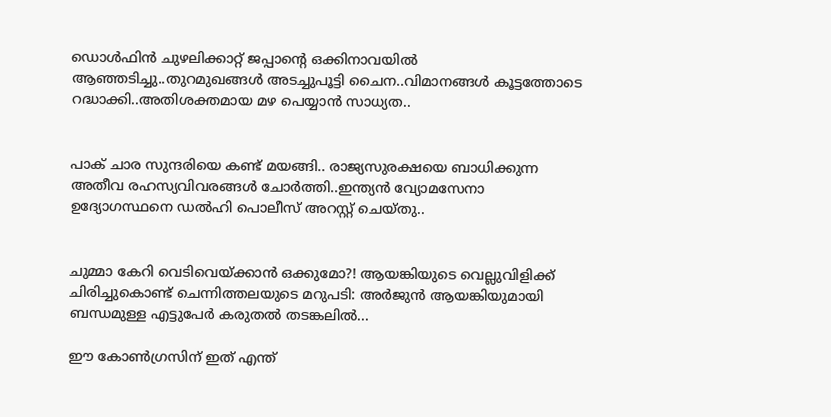ഡൊൾഫിൻ ചുഴലിക്കാറ്റ് ജപ്പാന്റെ ഒക്കിനാവയിൽ ആഞ്ഞടിച്ചു..തുറമുഖങ്ങൾ അടച്ചുപൂട്ടി ചൈന..വിമാനങ്ങൾ കൂട്ടത്തോടെ റദ്ധാക്കി..അതിശക്തമായ മഴ പെയ്യാൻ സാധ്യത..


പാക് ചാര സുന്ദരിയെ കണ്ട് മയങ്ങി.. രാജ്യസുരക്ഷയെ ബാധിക്കുന്ന അതീവ രഹസ്യവിവരങ്ങൾ ചോർത്തി..ഇന്ത്യൻ വ്യോമസേനാ ഉദ്യോഗസ്ഥനെ ഡൽഹി പൊലീസ് അറസ്റ്റ് ചെയ്‌തു..


ചുമ്മാ കേറി വെടിവെയ്ക്കാൻ ഒക്കുമോ?! ആയങ്കിയുടെ വെല്ലുവിളിക്ക് ചിരിച്ചുകൊണ്ട് ചെന്നിത്തലയുടെ മറുപടി: അർജുൻ ആയങ്കിയുമായി ബന്ധമുള്ള എട്ടുപേർ കരുതൽ തടങ്കലിൽ...

ഈ കോണ്‍ഗ്രസിന് ഇത് എന്ത്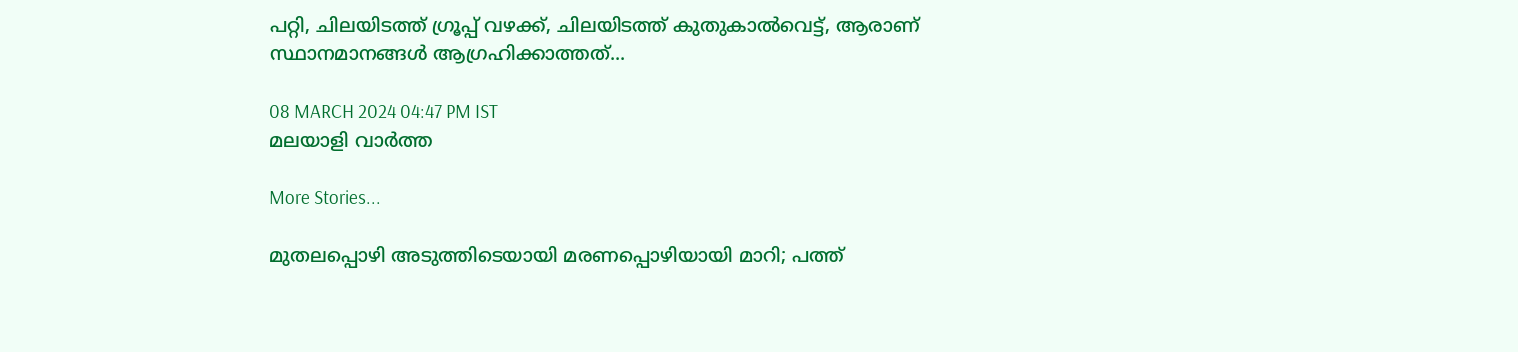പറ്റി, ചിലയിടത്ത് ഗ്രൂപ്പ് വഴക്ക്, ചിലയിടത്ത് കുതുകാല്‍വെട്ട്, ആരാണ് സ്ഥാനമാനങ്ങള്‍ ആഗ്രഹിക്കാത്തത്...

08 MARCH 2024 04:47 PM IST
മലയാളി വാര്‍ത്ത

More Stories...

മുതലപ്പൊഴി അടുത്തിടെയായി മരണപ്പൊഴിയായി മാറി; പത്ത്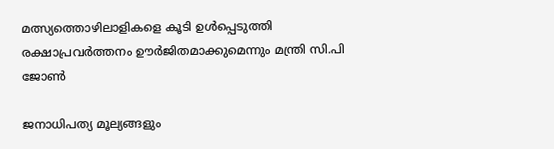മത്സ്യത്തൊഴിലാളികളെ കൂടി ഉൾപ്പെടുത്തി രക്ഷാപ്രവർത്തനം ഊർജിതമാക്കുമെന്നും മന്ത്രി സി.പി ജോൺ

ജനാധിപത്യ മൂല്യങ്ങളും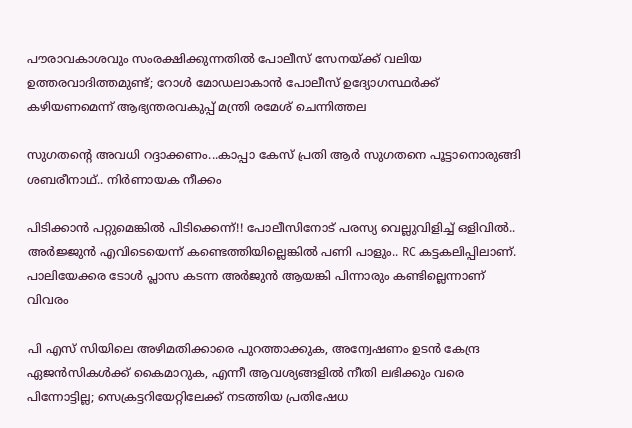പൗരാവകാശവും സംരക്ഷിക്കുന്നതില്‍ പോലീസ് സേനയ്ക്ക് വലിയ ഉത്തരവാദിത്തമുണ്ട്; റോള്‍ മോഡലാകാന്‍ പോലീസ് ഉദ്യോഗസ്ഥര്‍ക്ക് കഴിയണമെന്ന് ആഭ്യന്തരവകുപ്പ് മന്ത്രി രമേശ് ചെന്നിത്തല

സുഗതന്റെ അവധി റദ്ദാക്കണം...കാപ്പാ കേസ് പ്രതി ആർ സുഗതനെ പൂട്ടാനൊരുങ്ങി ശബരീനാഥ്.. നിർണായക നീക്കം

പിടിക്കാൻ പറ്റുമെങ്കിൽ പിടിക്കെന്ന്!! പോലീസിനോട് പരസ്യ വെല്ലുവിളിച്ച് ഒളിവിൽ.. അർജ്ജുൻ എവിടെയെന്ന് കണ്ടെത്തിയില്ലെങ്കിൽ പണി പാളും.. RC കട്ടകലിപ്പിലാണ്. പാലിയേക്കര ടോൾ പ്ലാസ കടന്ന അർജുൻ ആയങ്കി പിന്നാരും കണ്ടില്ലെന്നാണ് വിവരം

പി എസ് സിയിലെ അഴിമതിക്കാരെ പുറത്താക്കുക, അന്വേഷണം ഉടൻ കേന്ദ്ര ഏജൻസികൾക്ക് കൈമാറുക, എന്നീ ആവശ്യങ്ങളിൽ നീതി ലഭിക്കും വരെ പിന്നോട്ടില്ല; സെക്രട്ടറിയേറ്റിലേക്ക് നടത്തിയ പ്രതിഷേധ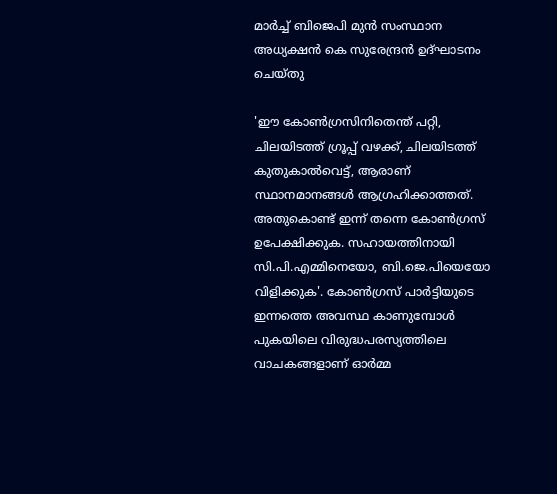മാർച്ച് ബിജെപി മുൻ സംസ്ഥാന അധ്യക്ഷൻ കെ സുരേന്ദ്രൻ ഉദ്ഘാടനം ചെയ്തു

'ഈ കോണ്‍ഗ്രസിനിതെന്ത് പറ്റി, ചിലയിടത്ത് ഗ്രൂപ്പ് വഴക്ക്, ചിലയിടത്ത് കുതുകാല്‍വെട്ട്, ആരാണ് സ്ഥാനമാനങ്ങള്‍ ആഗ്രഹിക്കാത്തത്. അതുകൊണ്ട് ഇന്ന് തന്നെ കോണ്‍ഗ്രസ് ഉപേക്ഷിക്കുക. സഹായത്തിനായി സി.പി.എമ്മിനെയോ, ബി.ജെ.പിയെയോ വിളിക്കുക'. കോണ്‍ഗ്രസ് പാര്‍ട്ടിയുടെ ഇന്നത്തെ അവസ്ഥ കാണുമ്പോള്‍ പുകയിലെ വിരുദ്ധപരസ്യത്തിലെ വാചകങ്ങളാണ് ഓര്‍മ്മ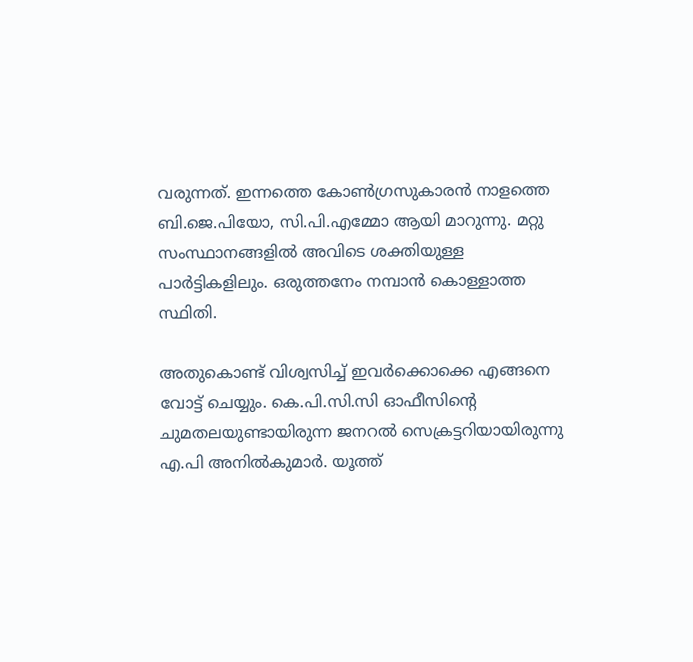വരുന്നത്. ഇന്നത്തെ കോണ്‍ഗ്രസുകാരന്‍ നാളത്തെ ബി.ജെ.പിയോ, സി.പി.എമ്മോ ആയി മാറുന്നു. മറ്റു സംസ്ഥാനങ്ങളില്‍ അവിടെ ശക്തിയുള്ള പാര്‍ട്ടികളിലും. ഒരുത്തനേം നമ്പാന്‍ കൊള്ളാത്ത സ്ഥിതി.

അതുകൊണ്ട് വിശ്വസിച്ച് ഇവര്‍ക്കൊക്കെ എങ്ങനെ വോട്ട് ചെയ്യും. കെ.പി.സി.സി ഓഫീസിന്റെ ചുമതലയുണ്ടായിരുന്ന ജനറല്‍ സെക്രട്ടറിയായിരുന്നു എ.പി അനില്‍കുമാര്‍. യൂത്ത്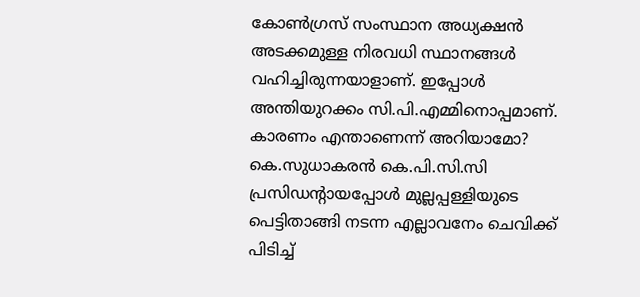കോണ്‍ഗ്രസ് സംസ്ഥാന അധ്യക്ഷന്‍ അടക്കമുള്ള നിരവധി സ്ഥാനങ്ങള്‍ വഹിച്ചിരുന്നയാളാണ്. ഇപ്പോള്‍ അന്തിയുറക്കം സി.പി.എമ്മിനൊപ്പമാണ്. കാരണം എന്താണെന്ന് അറിയാമോ? കെ.സുധാകരന്‍ കെ.പി.സി.സി പ്രസിഡന്റായപ്പോള്‍ മുല്ലപ്പള്ളിയുടെ പെട്ടിതാങ്ങി നടന്ന എല്ലാവനേം ചെവിക്ക് പിടിച്ച്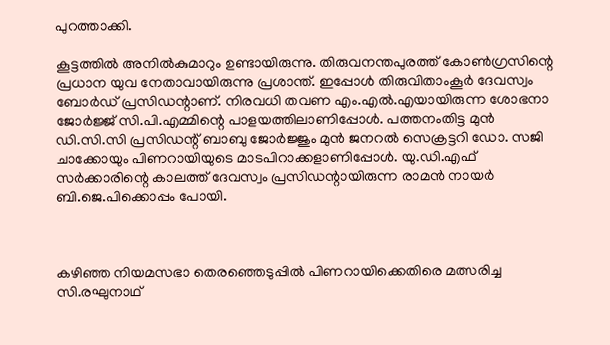പുറത്താക്കി.

കൂട്ടത്തില്‍ അനില്‍കുമാറും ഉണ്ടായിരുന്നു. തിരുവനന്തപുരത്ത് കോണ്‍ഗ്രസിന്റെ പ്രധാന യുവ നേതാവായിരുന്നു പ്രശാന്ത്. ഇപ്പോള്‍ തിരുവിതാംകൂര്‍ ദേവസ്വം ബോര്‍ഡ് പ്രസിഡന്റാണ്. നിരവധി തവണ എം.എല്‍.എയായിരുന്ന ശോഭനാ ജോര്‍ജ്ജ് സി.പി.എമ്മിന്റെ പാളയത്തിലാണിപ്പോള്‍. പത്തനംതിട്ട മുന്‍ ഡി.സി.സി പ്രസിഡന്റ് ബാബു ജോര്‍ജ്ജും മുന്‍ ജനറല്‍ സെക്രട്ടറി ഡോ. സജി ചാക്കോയും പിണറായിയുടെ മാടപിറാക്കളാണിപ്പോള്‍. യു.ഡി.എഫ് സര്‍ക്കാരിന്റെ കാലത്ത് ദേവസ്വം പ്രസിഡന്റായിരുന്ന രാമന്‍ നായര്‍ ബി.ജെ.പിക്കൊപ്പം പോയി.



കഴിഞ്ഞ നിയമസഭാ തെരഞ്ഞെടുപ്പില്‍ പിണറായിക്കെതിരെ മത്സരിച്ച സി.രഘുനാഥ്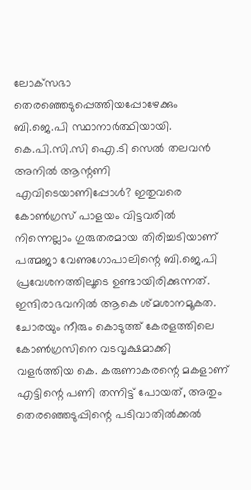ലോക്‌സഭാ തെരഞ്ഞെടുപ്പെത്തിയപ്പോഴേക്കും ബി.ജെ.പി സ്ഥാനാര്‍ത്ഥിയായി. കെ.പി.സി.സി ഐ.ടി സെല്‍ തലവന്‍ അനില്‍ ആന്റണി എവിടെയാണിപ്പോള്‍? ഇതുവരെ കോണ്‍ഗ്രസ് പാളയം വിട്ടവരില്‍ നിന്നെല്ലാം ഗുരുതരമായ തിരിച്ചടിയാണ് പത്മജാ വേണുഗോപാലിന്റെ ബി.ജെ.പി പ്രവേശനത്തിലൂടെ ഉണ്ടായിരിക്കുന്നത്. ഇന്ദിരാഭവനില്‍ ആകെ ശ്മശാനമൂകത. ചോരയും നീരും കൊടുത്ത് കേരളത്തിലെ കോണ്‍ഗ്രസിനെ വടവൃക്ഷമാക്കി വളര്‍ത്തിയ കെ. കരുണാകരന്റെ മകളാണ് എട്ടിന്റെ പണി തന്നിട്ട് പോയത്, അതും തെരഞ്ഞെടുപ്പിന്റെ പടിവാതില്‍ക്കല്‍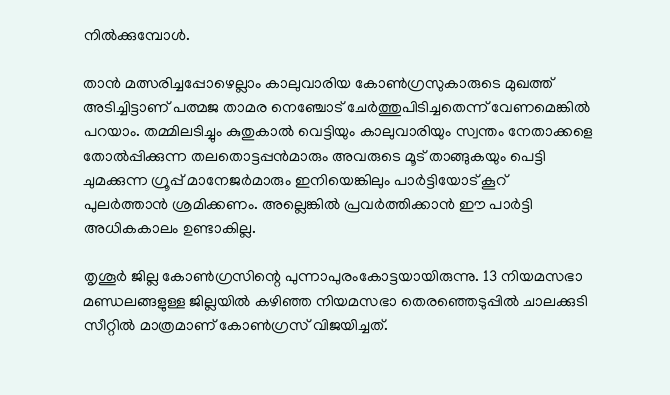നില്‍ക്കുമ്പോള്‍.

താന്‍ മത്സരിച്ചപ്പോഴെല്ലാം കാലുവാരിയ കോണ്‍ഗ്രസുകാരുടെ മുഖത്ത് അടിച്ചിട്ടാണ് പത്മജ താമര നെഞ്ചോട് ചേര്‍ത്തുപിടിച്ചതെന്ന് വേണമെങ്കില്‍ പറയാം. തമ്മിലടിച്ചും കുതുകാല്‍ വെട്ടിയും കാലുവാരിയും സ്വന്തം നേതാക്കളെ തോല്‍പ്പിക്കുന്ന തലതൊട്ടപ്പന്‍മാരും അവരുടെ മൂട് താങ്ങുകയും പെട്ടി ചുമക്കുന്ന ഗ്രൂപ്പ് മാനേജര്‍മാരും ഇനിയെങ്കിലും പാര്‍ട്ടിയോട് കൂറ് പുലര്‍ത്താന്‍ ശ്രമിക്കണം. അല്ലെങ്കില്‍ പ്രവര്‍ത്തിക്കാന്‍ ഈ പാര്‍ട്ടി അധികകാലം ഉണ്ടാകില്ല.

തൃശൂര്‍ ജില്ല കോണ്‍ഗ്രസിന്റെ പുന്നാപുരംകോട്ടയായിരുന്നു. 13 നിയമസഭാ മണ്ഡലങ്ങളുള്ള ജില്ലയില്‍ കഴിഞ്ഞ നിയമസഭാ തെരഞ്ഞെടുപ്പില്‍ ചാലക്കുടി സീറ്റില്‍ മാത്രമാണ് കോണ്‍ഗ്രസ് വിജയിച്ചത്.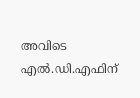അവിടെ എല്‍.ഡി.എഫിന്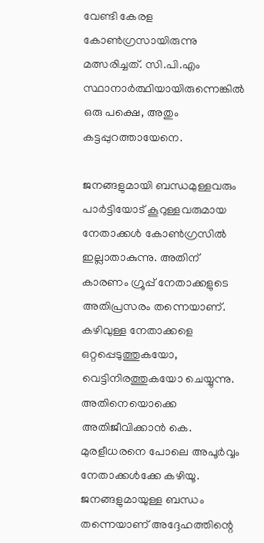വേണ്ടി കേരള കോണ്‍ഗ്രസായിരുന്നു മത്സരിച്ചത്. സി.പി.എം സ്ഥാനാര്‍ത്ഥിയായിരുന്നെങ്കില്‍ ഒരു പക്ഷെ, അതും കട്ടപ്പുറത്തായേനെ.

ജനങ്ങളുമായി ബന്ധമുള്ളവരും പാര്‍ട്ടിയോട് കൂറുള്ളവരുമായ നേതാക്കള്‍ കോണ്‍ഗ്രസില്‍ ഇല്ലാതാകുന്നു. അതിന് കാരണം ഗ്രൂപ്പ് നേതാക്കളുടെ അതിപ്രസരം തന്നെയാണ്. കഴിവുള്ള നേതാക്കളെ ഒറ്റപ്പെടുത്തുകയോ, വെട്ടിനിരത്തുകയോ ചെയ്യുന്നു. അതിനെയൊക്കെ അതിജീവിക്കാന്‍ കെ. മുരളീധരനെ പോലെ അപൂര്‍വ്വം നേതാക്കള്‍ക്കേ കഴിയൂ. ജനങ്ങളുമായുള്ള ബന്ധം തന്നെയാണ് അദ്ദേഹത്തിന്റെ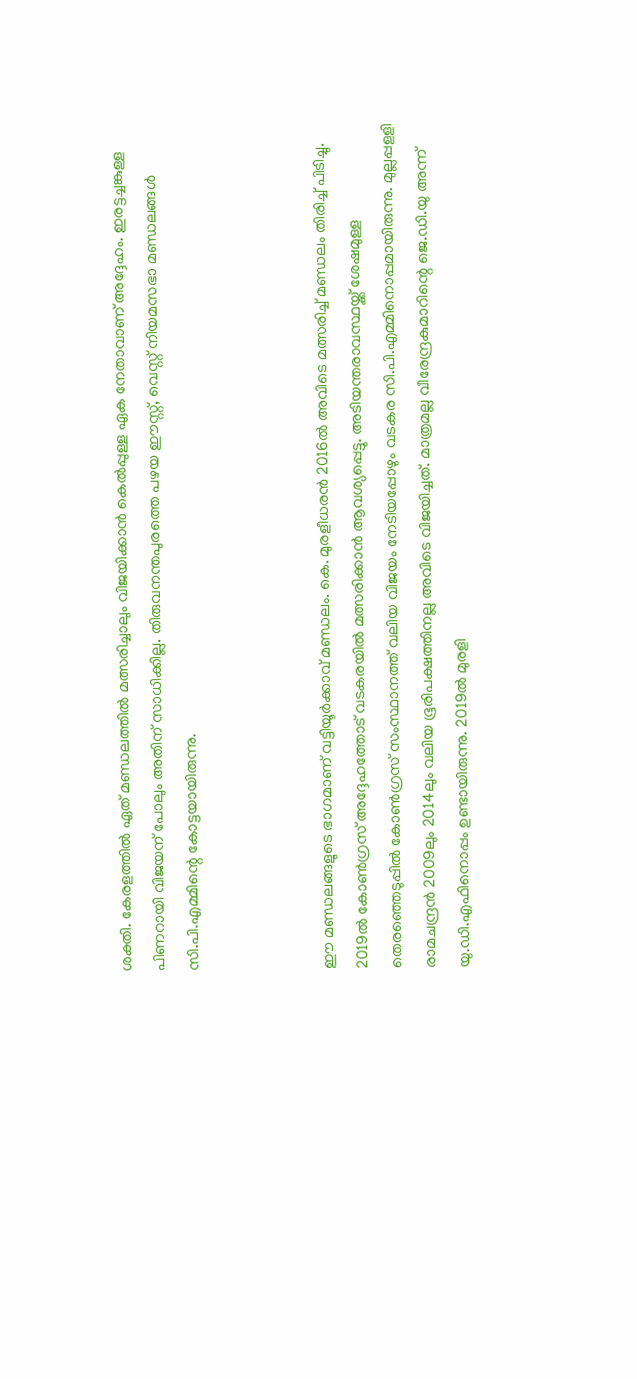ശക്തി. കേരളത്തില്‍ ഏത് മണ്ഡലത്തില്‍ മത്സരിച്ചാലും വിജയിക്കാന്‍ കെല്‍പ്പുള്ള ഏക നേതാവാണ് അദ്ദേഹം. ഇരട്ടച്ചങ്കുള്ള പിണറായി വിജയന് പോലും അതിന് സാധിക്കില്ല. തിരുവനന്തപുരത്തെ പഴയ ഈസ്റ്റ്, വെസ്റ്റ് നിയമസഭാ മണ്ഡലങ്ങള്‍ സി.പി.എമ്മിന്റെ കോട്ടയായിരുന്നു.



ഈ മണ്ഡലങ്ങളുടെ ഭാഗമാണ് വട്ടിയൂര്‍ക്കാവ് മണ്ഡലം. കെ. മുരളീധരന്‍ 2016ല്‍ അവിടെ മത്സരിച്ച് മണ്ഡലം തിരിച്ച് പിടിച്ചു. 2019ല്‍ കോണ്‍ഗ്രസ് അദ്ദേഹത്തോട് വടകരയില്‍ മത്സരിക്കാന്‍ ആവശ്യപ്പെട്ടു. അടിയന്തരാവസ്ഥയ്ക്ക് ശേഷമുള്ള തെരഞ്ഞെടുപ്പില്‍ കോണ്‍ഗ്രസ് സംസ്ഥാനത്ത് വലിയ വിജയം നേടിയപ്പോഴും വടകര സി.പി.എമ്മിനൊപ്പമായിരുന്നു. മുല്ലപ്പളളി രാമചന്ദ്രന്‍ 2009ലും 2014ലും വലിയ ഭൂരിപക്ഷത്തിനല്ല അവിടെ വിജയിച്ചത്. മാത്രമല്ല വീരേന്ദ്രകുമാറിന്റെ ജെ.ഡി.യു അന്ന് യു.ഡി.എഫിനൊപ്പം ഉണ്ടായിരുന്നു. 2019ല്‍ മുരളി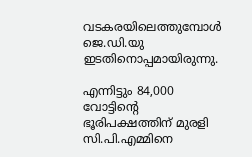വടകരയിലെത്തുമ്പോള്‍ ജെ.ഡി.യു ഇടതിനൊപ്പമായിരുന്നു.

എന്നിട്ടും 84,000 വോട്ടിന്റെ ഭൂരിപക്ഷത്തിന് മുരളി സി.പി.എമ്മിനെ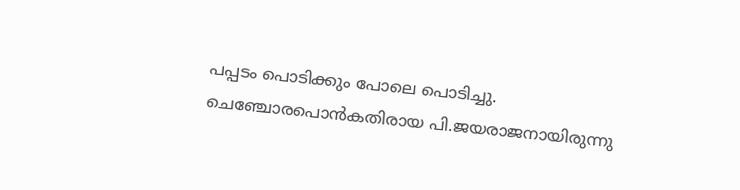പപ്പടം പൊടിക്കും പോലെ പൊടിച്ചു. ചെഞ്ചോരപൊന്‍കതിരായ പി.ജയരാജനായിരുന്നു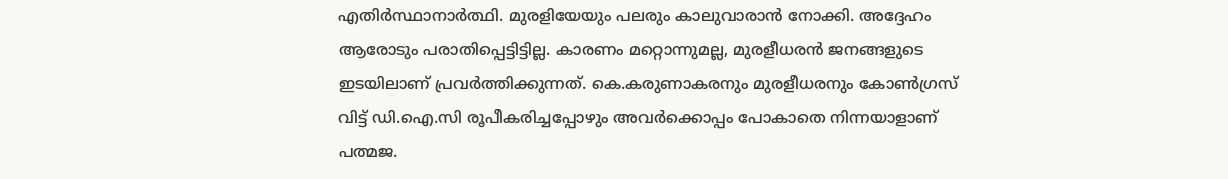എതിര്‍സ്ഥാനാര്‍ത്ഥി. മുരളിയേയും പലരും കാലുവാരാന്‍ നോക്കി. അദ്ദേഹം ആരോടും പരാതിപ്പെട്ടിട്ടില്ല. കാരണം മറ്റൊന്നുമല്ല, മുരളീധരന്‍ ജനങ്ങളുടെ ഇടയിലാണ് പ്രവര്‍ത്തിക്കുന്നത്. കെ.കരുണാകരനും മുരളീധരനും കോണ്‍ഗ്രസ് വിട്ട് ഡി.ഐ.സി രൂപീകരിച്ചപ്പോഴും അവര്‍ക്കൊപ്പം പോകാതെ നിന്നയാളാണ് പത്മജ.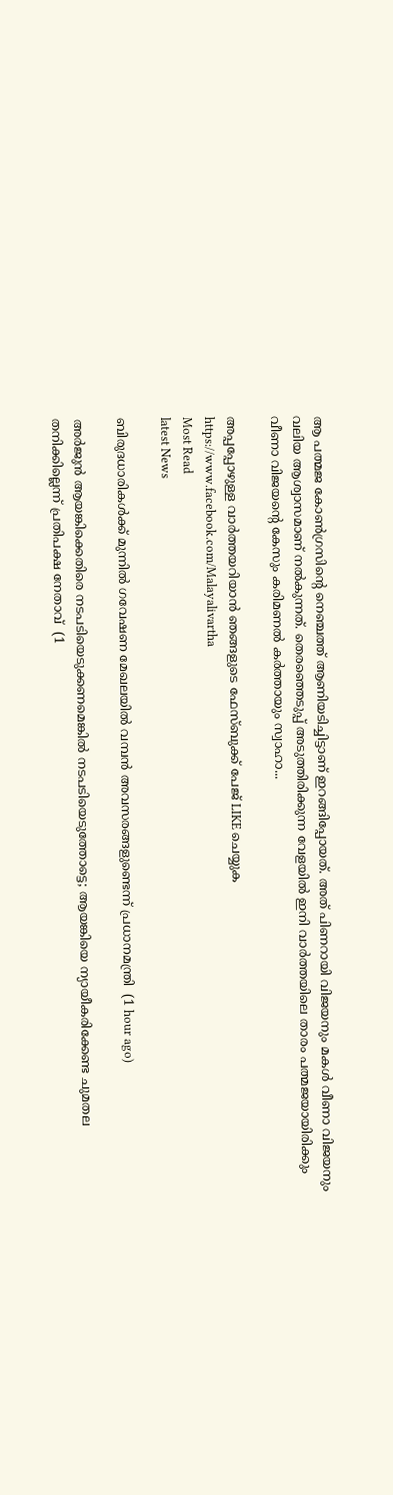ആ പത്മജ കോണ്‍ഗ്രസിന്റെ നെഞ്ചത്ത് ആണിയടിച്ചിട്ടാണ് ഇറങ്ങിപ്പോയത്. അത് പിണറായി വിജയനും മകള്‍ വീണാ വിജയനും വലിയ ആശ്വാസമാണ് നല്‍കുന്നത്. തെരഞ്ഞെടുപ്പ് അടുത്തിരിക്കുന്ന വേളയില്‍ ഇനി വാര്‍ത്തയിലെ താരം പത്മജയായിരിക്കും വീണാ വിജയന്റെ കേസും കരിമണല്‍ കര്‍ത്തായും സ്വാഹാ...

അപ്പപ്പോഴുള്ള വാര്‍ത്തയറിയാന്‍ ഞങ്ങളുടെ ഫേസ്‌ബുക്ക്‌ പേജ് LIKE ചെയ്യുക
https://www.facebook.com/Malayalivartha
Most Read
latest News

ബിരുദധാരികള്‍ക്ക് മുന്നില്‍ ഗവേഷണ മേഖലയില്‍ വമ്പന്‍ അവസരങ്ങളുണ്ടെന്ന് പ്രധാനമന്ത്രി  (1 hour ago)

അര്‍ജുന്‍ ആയങ്കിക്കെതിരെ നടപടിയെടുക്കണമെങ്കില്‍ നടപടിയെടുത്തോട്ടെ; ആയങ്കിയെ ന്യായീകരിക്കേണ്ട ചുമതല തനിക്കില്ലെന്ന് പ്രതിപക്ഷ നേതാവ്  (1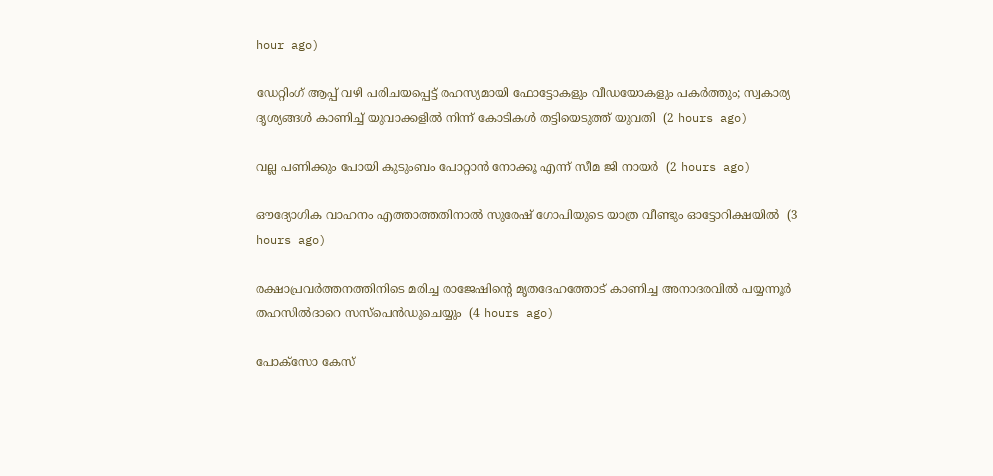hour ago)

ഡേറ്റിംഗ് ആപ്പ് വഴി പരിചയപ്പെട്ട് രഹസ്യമായി ഫോട്ടോകളും വീഡയോകളും പകര്‍ത്തും; സ്വകാര്യ ദൃശ്യങ്ങള്‍ കാണിച്ച് യുവാക്കളില്‍ നിന്ന് കോടികള്‍ തട്ടിയെടുത്ത് യുവതി  (2 hours ago)

വല്ല പണിക്കും പോയി കുടുംബം പോറ്റാന്‍ നോക്കൂ എന്ന് സീമ ജി നായര്‍  (2 hours ago)

ഔദ്യോഗിക വാഹനം എത്താത്തതിനാല്‍ സുരേഷ് ഗോപിയുടെ യാത്ര വീണ്ടും ഓട്ടോറിക്ഷയില്‍  (3 hours ago)

രക്ഷാപ്രവര്‍ത്തനത്തിനിടെ മരിച്ച രാജേഷിന്റെ മൃതദേഹത്തോട് കാണിച്ച അനാദരവില്‍ പയ്യന്നൂര്‍ തഹസില്‍ദാറെ സസ്‌പെന്‍ഡുചെയ്യും  (4 hours ago)

പോക്‌സോ കേസ്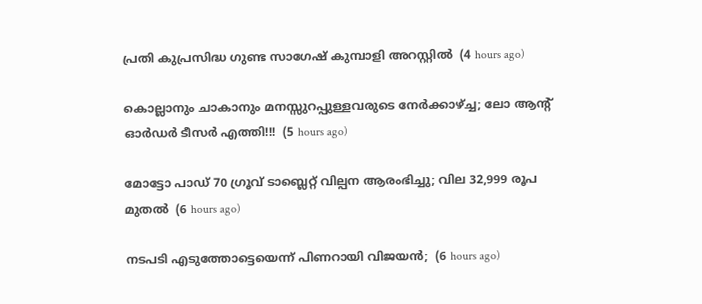പ്രതി കുപ്രസിദ്ധ ഗുണ്ട സാഗേഷ് കുമ്പാളി അറസ്റ്റില്‍  (4 hours ago)

കൊല്ലാനും ചാകാനും മനസ്സുറപ്പുള്ളവരുടെ നേർക്കാഴ്ച്ച; ലോ ആന്റ് ഓർഡർ ടീസർ എത്തി!!!  (5 hours ago)

മോട്ടോ പാഡ് 70 ഗ്രൂവ് ടാബ്ലെറ്റ് വില്പന ആരംഭിച്ചു; വില 32,999 രൂപ മുതൽ  (6 hours ago)

നടപടി എടുത്തോട്ടെയെന്ന് പിണറായി വിജയൻ;  (6 hours ago)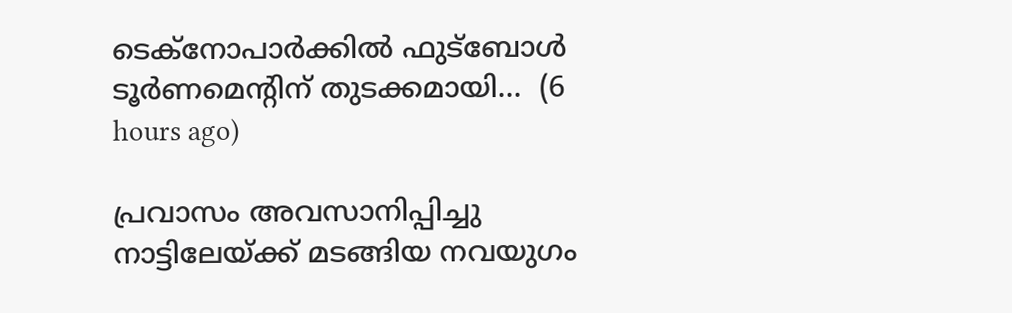ടെക്നോപാര്‍ക്കില്‍ ഫുട്ബോള്‍ ടൂര്‍ണമെന്‍റിന് തുടക്കമായി...  (6 hours ago)

പ്രവാസം അവസാനിപ്പിച്ചു നാട്ടിലേയ്ക്ക് മടങ്ങിയ നവയുഗം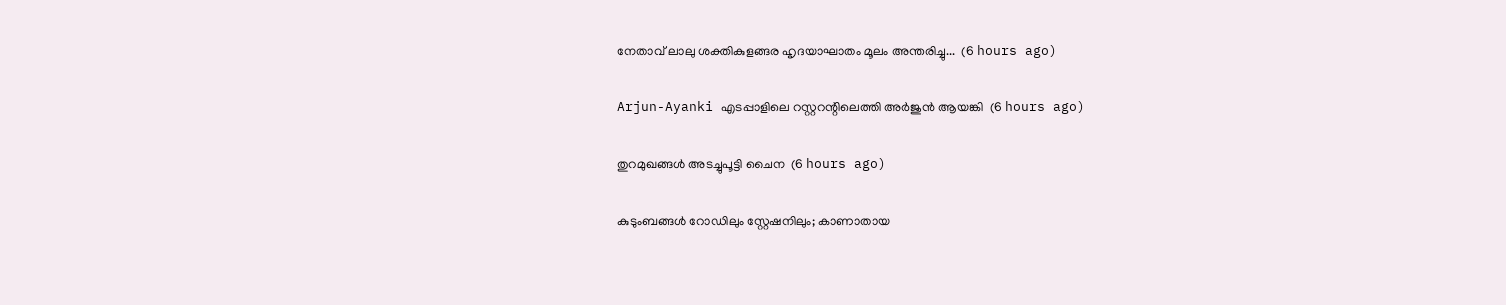നേതാവ് ലാലു ശക്തികുളങ്ങര ഹൃദയാഘാതം മൂലം അന്തരിച്ചു...  (6 hours ago)

Arjun-Ayanki എടപ്പാളിലെ റസ്റ്ററന്റിലെത്തി അർജുൻ ആയങ്കി  (6 hours ago)

തുറമുഖങ്ങൾ അടച്ചുപൂട്ടി ചൈന  (6 hours ago)

കുടുംബങ്ങൾ റോഡിലും സ്റ്റേഷനിലും; കാണാതായ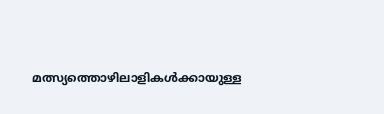മത്സ്യത്തൊഴിലാളികൾക്കായുള്ള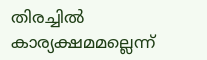തിരച്ചിൽ കാര്യക്ഷമമല്ലെന്ന്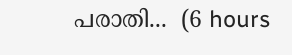പരാതി...  (6 hours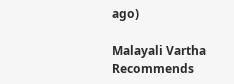ago)

Malayali Vartha Recommends